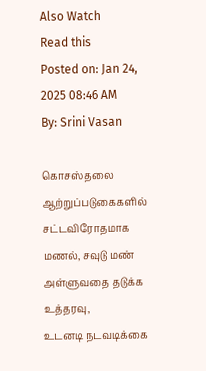Also Watch
Read this
Posted on: Jan 24, 2025 08:46 AM
By: Srini Vasan

கொசஸ்தலை ஆற்றுப்படுகைகளில் சட்டவிரோதமாக மணல், சவுடு மண் அள்ளுவதை தடுக்க உத்தரவு,
உடனடி நடவடிக்கை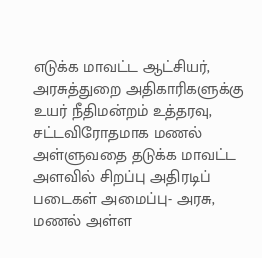எடுக்க மாவட்ட ஆட்சியர், அரசுத்துறை அதிகாரிகளுக்கு உயர் நீதிமன்றம் உத்தரவு,
சட்டவிரோதமாக மணல் அள்ளுவதை தடுக்க மாவட்ட அளவில் சிறப்பு அதிரடிப் படைகள் அமைப்பு- அரசு,
மணல் அள்ள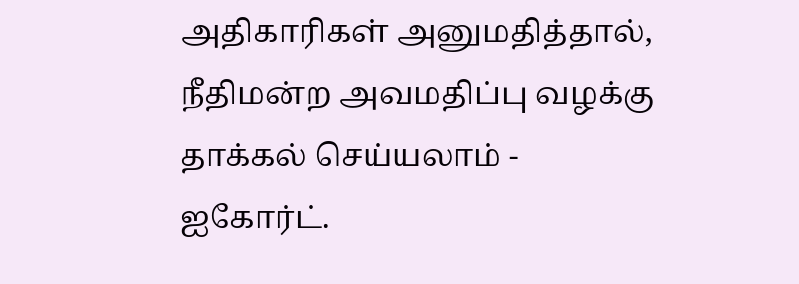அதிகாரிகள் அனுமதித்தால், நீதிமன்ற அவமதிப்பு வழக்கு தாக்கல் செய்யலாம் - ஐகோர்ட்.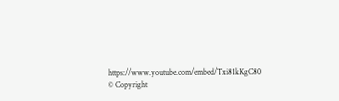https://www.youtube.com/embed/Txi81kKgC80
© Copyright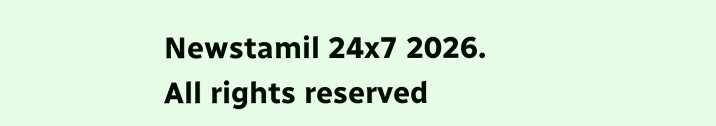Newstamil 24x7 2026. All rights reserved